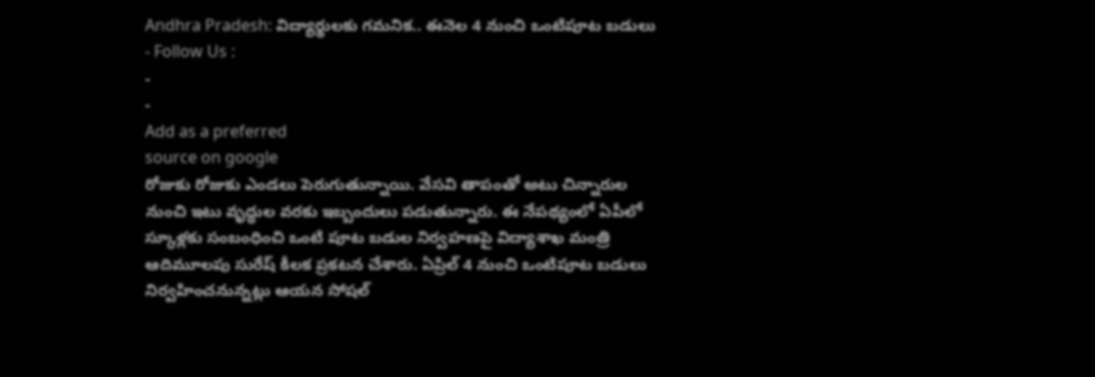Andhra Pradesh: విద్యార్థులకు గమనిక.. ఈనెల 4 నుంచి ఒంటిపూట బడులు
- Follow Us :
-
-
Add as a preferred
source on google
రోజుకు రోజుకు ఎండలు పెరుగుతున్నాయి. వేసవి తాపంతో అటు చిన్నారుల నుంచి ఇటు వృద్ధుల వరకు ఇబ్బందులు పడుతున్నారు. ఈ నేపథ్యంలో ఏపీలో స్కూళ్లకు సంబంధించి ఒంటి పూట బడుల నిర్వహణపై విద్యాశాఖ మంత్రి ఆదిమూలపు సురేష్ కీలక ప్రకటన చేశారు. ఏప్రిల్ 4 నుంచి ఒంటిపూట బడులు నిర్వహించనున్నట్లు ఆయన సోషల్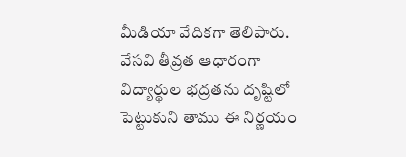మీడియా వేదికగా తెలిపారు. వేసవి తీవ్రత ఆధారంగా విద్యార్థుల భద్రతను దృష్టిలో పెట్టుకుని తాము ఈ నిర్ణయం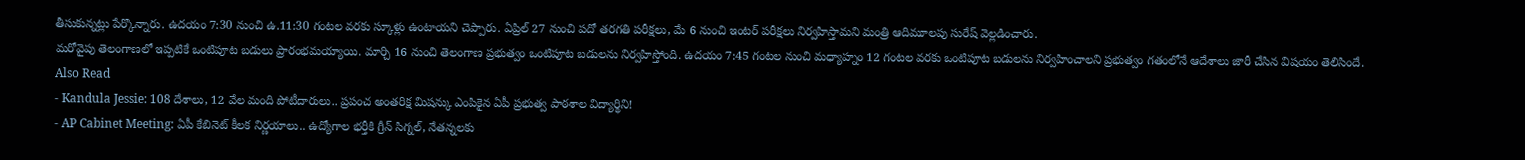తీసుకున్నట్లు పేర్కొన్నారు. ఉదయం 7:30 నుంచి ఉ.11:30 గంటల వరకు స్కూళ్లు ఉంటాయని చెప్పారు. ఏప్రిల్ 27 నుంచి పదో తరగతి పరీక్షలు, మే 6 నుంచి ఇంటర్ పరీక్షలు నిర్వహిస్తామని మంత్రి ఆదిమూలపు సురేష్ వెల్లడించారు.
మరోవైపు తెలంగాణలో ఇప్పటికే ఒంటిపూట బడులు ప్రారంభమయ్యాయి. మార్చి 16 నుంచి తెలంగాణ ప్రభుత్వం ఒంటిపూట బడులను నిర్వహిస్తోంది. ఉదయం 7:45 గంటల నుంచి మధ్యాహ్నం 12 గంటల వరకు ఒంటిపూట బడులను నిర్వహించాలని ప్రభుత్వం గతంలోనే ఆదేశాలు జారీ చేసిన విషయం తెలిసిందే.
Also Read
- Kandula Jessie: 108 దేశాలు, 12 వేల మంది పోటీదారులు.. ప్రపంచ అంతరిక్ష మిషన్కు ఎంపికైన ఏపీ ప్రభుత్వ పాఠశాల విద్యార్థిని!
- AP Cabinet Meeting: ఏపీ కేబినెట్ కీలక నిర్ణయాలు.. ఉద్యోగాల భర్తీకి గ్రీన్ సిగ్నల్, నేతన్నలకు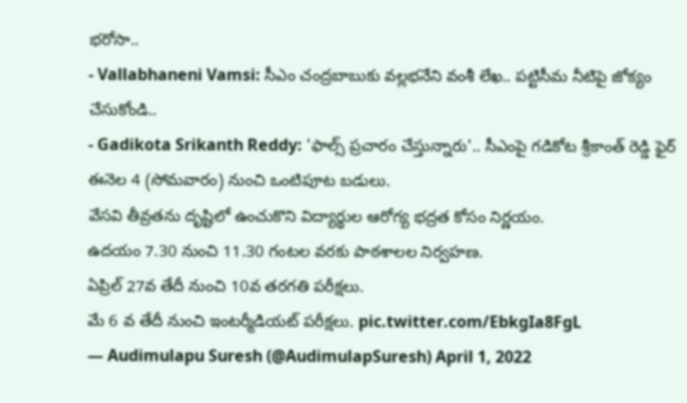భరోసా..
- Vallabhaneni Vamsi: సీఎం చంద్రబాబుకు వల్లభనేని వంశీ లేఖ.. పట్టిసీమ నీటిపై జోక్యం చేసుకోండి..
- Gadikota Srikanth Reddy: 'ఫాల్స్ ప్రచారం చేస్తున్నారు'.. సీఎంపై గడికోట శ్రీకాంత్ రెడ్డి ఫైర్
ఈనెల 4 (సోమవారం) నుంచి ఒంటిపూట బడులు.
వేసవి తీవ్రతను దృష్టిలో ఉంచుకొని విద్యార్థుల ఆరోగ్య భద్రత కోసం నిర్ణయం.
ఉదయం 7.30 నుంచి 11.30 గంటల వరకు పాఠశాలల నిర్వహణ.
ఏప్రిల్ 27వ తేదీ నుంచి 10వ తరగతి పరీక్షలు.
మే 6 వ తేదీ నుంచి ఇంటర్మీడియట్ పరీక్షలు. pic.twitter.com/EbkgIa8FgL
— Audimulapu Suresh (@AudimulapSuresh) April 1, 2022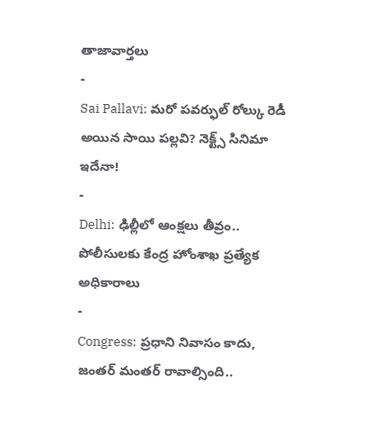తాజావార్తలు
-
Sai Pallavi: మరో పవర్ఫుల్ రోల్కు రెడీ అయిన సాయి పల్లవి? నెక్ట్స్ సినిమా ఇదేనా!
-
Delhi: ఢిల్లీలో ఆంక్షలు తీవ్రం.. పోలీసులకు కేంద్ర హోంశాఖ ప్రత్యేక అధికారాలు
-
Congress: ప్రధాని నివాసం కాదు, జంతర్ మంతర్ రావాల్సింది..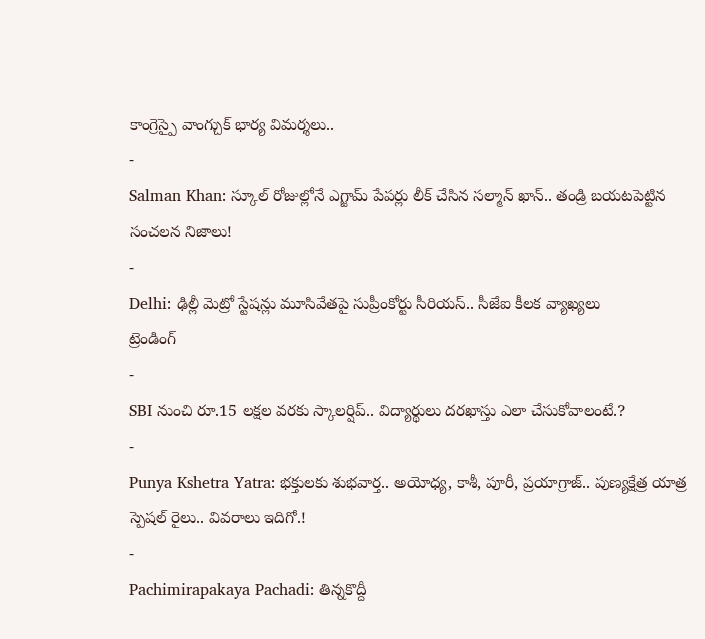కాంగ్రెస్పై వాంగ్చుక్ భార్య విమర్శలు..
-
Salman Khan: స్కూల్ రోజుల్లోనే ఎగ్జామ్ పేపర్లు లీక్ చేసిన సల్మాన్ ఖాన్.. తండ్రి బయటపెట్టిన సంచలన నిజాలు!
-
Delhi: ఢిల్లీ మెట్రో స్టేషన్లు మూసివేతపై సుప్రీంకోర్టు సీరియస్.. సీజేఐ కీలక వ్యాఖ్యలు
ట్రెండింగ్
-
SBI నుంచి రూ.15 లక్షల వరకు స్కాలర్షిప్.. విద్యార్థులు దరఖాస్తు ఎలా చేసుకోవాలంటే.?
-
Punya Kshetra Yatra: భక్తులకు శుభవార్త.. అయోధ్య, కాశీ, పూరీ, ప్రయాగ్రాజ్.. పుణ్యక్షేత్ర యాత్ర స్పెషల్ రైలు.. వివరాలు ఇదిగో.!
-
Pachimirapakaya Pachadi: తిన్నకొద్దీ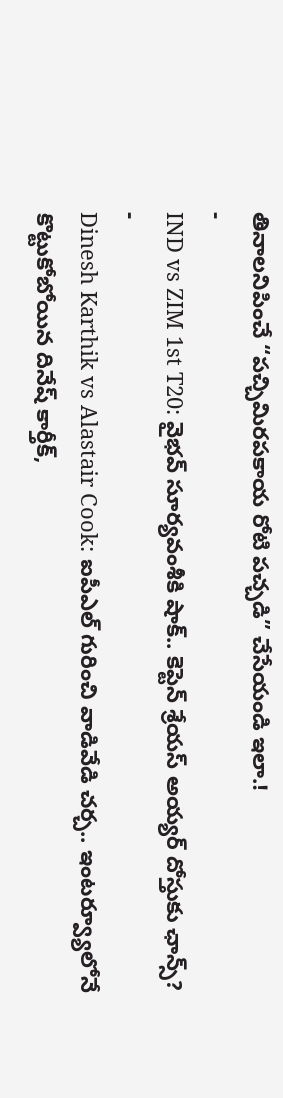తినాలనిపించే “పచ్చిమిరపకాయ రోటి పచ్చడి” చేసేయండి ఇలా.!
-
IND vs ZIM 1st T20: వైభవ్ సూర్యవంశీకి షాక్.. కెప్టెన్ శ్రేయస్ అయ్యర్ దోస్తుకు ఛాన్స్?
-
Dinesh Karthik vs Alastair Cook: ఐపీఎల్ గురించి వాడివేడి చర్చ.. ఇంటర్వ్యూలోనే కొట్టుకోబోయిన దినేష్ కార్తీక్,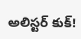అలిస్టర్ కుక్!